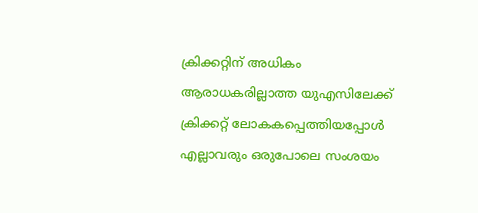ക്രിക്കറ്റിന് അധികം ആരാധകരില്ലാത്ത യുഎസിലേക്ക് ക്രിക്കറ്റ് ലോകകപ്പെത്തിയപ്പോള്‍ എല്ലാവരും ഒരുപോലെ സംശയം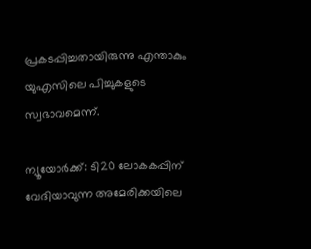പ്രകടപ്പിച്ചതായിരുന്നു എന്താകും യുഎസിലെ പിച്ചുകളുടെ സ്വഭാവമെന്ന്.

ന്യൂയോര്‍ക്ക്: ടി20 ലോകകപ്പിന് വേദിയാവുന്ന അമേരിക്കയിലെ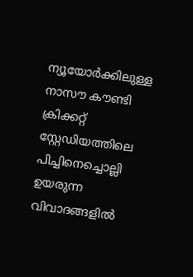ന്യൂയോര്‍ക്കിലുള്ള നാസൗ കൗണ്ടി ക്രിക്കറ്റ് സ്റ്റേഡിയത്തിലെ പിച്ചിനെച്ചൊല്ലി ഉയരുന്ന വിവാദങ്ങളില്‍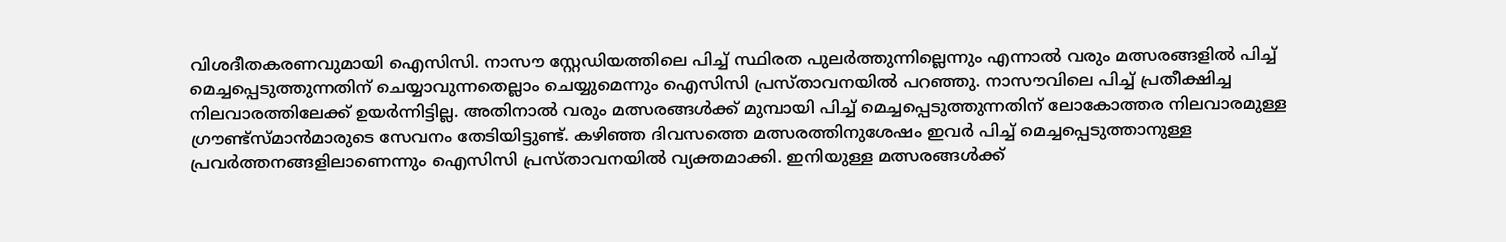വിശദീതകരണവുമായി ഐസിസി. നാസൗ സ്റ്റേഡിയത്തിലെ പിച്ച് സ്ഥിരത പുലര്‍ത്തുന്നില്ലെന്നും എന്നാല്‍ വരും മത്സരങ്ങളില്‍ പിച്ച് മെച്ചപ്പെടുത്തുന്നതിന് ചെയ്യാവുന്നതെല്ലാം ചെയ്യുമെന്നും ഐസിസി പ്രസ്താവനയില്‍ പറഞ്ഞു. നാസൗവിലെ പിച്ച് പ്രതീക്ഷിച്ച നിലവാരത്തിലേക്ക് ഉയര്‍ന്നിട്ടില്ല. അതിനാല്‍ വരും മത്സരങ്ങള്‍ക്ക് മുമ്പായി പിച്ച് മെച്ചപ്പെടുത്തുന്നതിന് ലോകോത്തര നിലവാരമുള്ള ഗ്രൗണ്ട്സ്മാന്‍മാരുടെ സേവനം തേടിയിട്ടുണ്ട്. കഴിഞ്ഞ ദിവസത്തെ മത്സരത്തിനുശേഷം ഇവര്‍ പിച്ച് മെച്ചപ്പെടുത്താനുള്ള പ്രവര്‍ത്തനങ്ങളിലാണെന്നും ഐസിസി പ്രസ്താവനയില്‍ വ്യക്തമാക്കി. ഇനിയുള്ള മത്സരങ്ങള്‍ക്ക്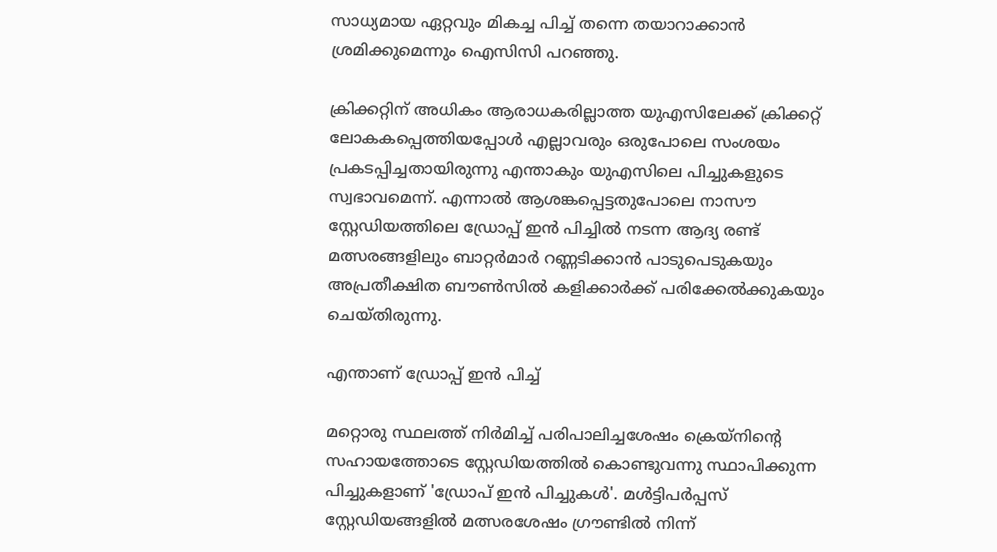സാധ്യമായ ഏറ്റവും മികച്ച പിച്ച് തന്നെ തയാറാക്കാന്‍ ശ്രമിക്കുമെന്നും ഐസിസി പറഞ്ഞു.

ക്രിക്കറ്റിന് അധികം ആരാധകരില്ലാത്ത യുഎസിലേക്ക് ക്രിക്കറ്റ് ലോകകപ്പെത്തിയപ്പോള്‍ എല്ലാവരും ഒരുപോലെ സംശയം പ്രകടപ്പിച്ചതായിരുന്നു എന്താകും യുഎസിലെ പിച്ചുകളുടെ സ്വഭാവമെന്ന്. എന്നാല്‍ ആശങ്കപ്പെട്ടതുപോലെ നാസൗ സ്റ്റേഡിയത്തിലെ ഡ്രോപ്പ് ഇന്‍ പിച്ചില്‍ നടന്ന ആദ്യ രണ്ട് മത്സരങ്ങളിലും ബാറ്റര്‍മാര്‍ റണ്ണടിക്കാന്‍ പാടുപെടുകയും അപ്രതീക്ഷിത ബൗണ്‍സില്‍ കളിക്കാര്‍ക്ക് പരിക്കേല്‍ക്കുകയും ചെയ്തിരുന്നു.

എന്താണ് ഡ്രോപ്പ് ഇന്‍ പിച്ച്

മറ്റൊരു സ്ഥലത്ത് നിർമിച്ച് പരിപാലിച്ചശേഷം ക്രെയ്നിന്‍റെ സഹായത്തോടെ സ്റ്റേഡിയത്തിൽ കൊണ്ടുവന്നു സ്ഥാപിക്കുന്ന പിച്ചുകളാണ് 'ഡ്രോപ് ഇൻ പിച്ചുകൾ'. മൾട്ടിപർപ്പസ് സ്റ്റേഡിയങ്ങളിൽ മത്സരശേഷം ഗ്രൗണ്ടിൽ നിന്ന്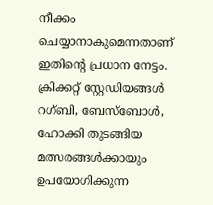നീക്കം ചെയ്യാനാകുമെന്നതാണ് ഇതിന്‍റെ പ്രധാന നേട്ടം. ക്രിക്കറ്റ് സ്റ്റേ‍ഡിയങ്ങൾ റഗ്ബി, ബേസ്‌ബോൾ, ഹോക്കി തുടങ്ങിയ മത്സരങ്ങൾക്കായും ഉപയോഗിക്കുന്ന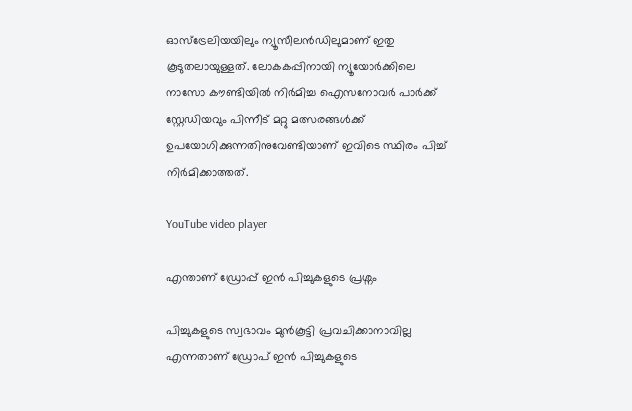ഓസ്ട്രേലിയയിലും ന്യൂസീലൻഡിലുമാണ് ഇതു കൂടുതലായുള്ളത്. ലോകകപ്പിനായി ന്യൂയോർക്കിലെ നാസോ കൗണ്ടിയിൽ നിർമിച്ച ഐസനോവർ പാർക്ക് സ്റ്റേഡിയവും പിന്നീട് മറ്റു മത്സരങ്ങൾക്ക് ഉപയോഗിക്കുന്നതിനുവേണ്ടിയാണ് ഇവിടെ സ്ഥിരം പിച്ച് നിർമിക്കാത്തത്.

YouTube video player

എന്താണ് ഡ്രോപ്പ് ഇന്‍ പിച്ചുകളുടെ പ്രശ്നം

പിച്ചുകളുടെ സ്വഭാവം മുന്‍കൂട്ടി പ്രവചിക്കാനാവില്ല എന്നതാണ് ഡ്രോപ് ഇന്‍ പിച്ചുകളുടെ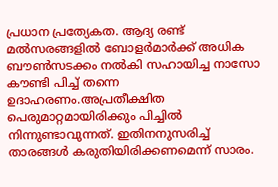പ്രധാന പ്രത്യേകത. ആദ്യ രണ്ട് മല്‍സരങ്ങളില്‍ ബോളര്‍മാര്‍ക്ക് അധിക ബൗണ്‍സടക്കം നല്‍കി സഹായിച്ച നാസോ കൗണ്ടി പിച്ച് തന്നെ ഉദാഹരണം.അപ്രതീക്ഷിത പെരുമാറ്റമായിരിക്കും പിച്ചില്‍ നിന്നുണ്ടാവുന്നത്. ഇതിനനുസരിച്ച് താരങ്ങള്‍ കരുതിയിരിക്കണമെന്ന് സാരം.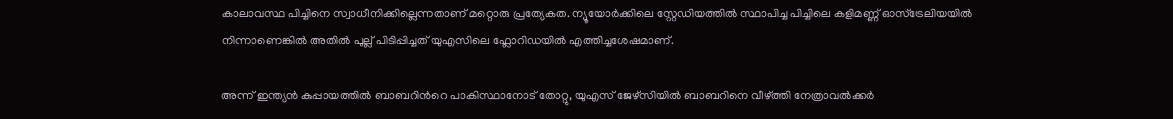കാലാവസ്ഥ പിച്ചിനെ സ്വാധീനിക്കില്ലെന്നതാണ് മറ്റൊരു പ്രത്യേകത. ന്യൂയോർക്കിലെ സ്റ്റേഡിയത്തിൽ സ്ഥാപിച്ച പിച്ചിലെ കളിമണ്ണ് ഓസ്ട്രേലിയയിൽ നിന്നാണെങ്കിൽ അതിൽ പുല്ല് പിടിപ്പിച്ചത് യുഎസിലെ ഫ്ലോറിഡയിൽ എത്തിച്ചശേഷമാണ്.

അന്ന് ഇന്ത്യൻ കുപ്പായത്തിൽ ബാബറിന്‍റെ പാകിസ്ഥാനോട് തോറ്റു, യുഎസ് ജേഴ്സിയിൽ ബാബറിനെ വീഴ്ത്തി നേത്രാവൽക്കർ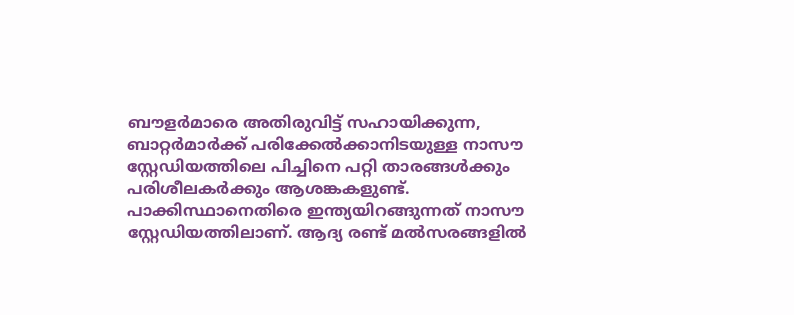ബൗളര്‍മാരെ അതിരുവിട്ട് സഹായിക്കുന്ന, ബാറ്റര്‍മാര്‍ക്ക് പരിക്കേല്‍ക്കാനിടയുള്ള നാസൗ സ്റ്റേഡിയത്തിലെ പിച്ചിനെ പറ്റി താരങ്ങള്‍ക്കും പരിശീലകര്‍ക്കും ആശങ്കകളുണ്ട്. പാക്കിസ്ഥാനെതിരെ ഇന്ത്യയിറങ്ങുന്നത് നാസൗ സ്റ്റേഡിയത്തിലാണ്. ആദ്യ രണ്ട് മല്‍സരങ്ങളില്‍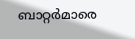ബാറ്റര്‍മാരെ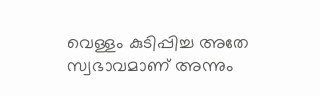വെള്ളം കുടിപ്പിച്ച അതേ സ്വഭാവമാണ് അന്നും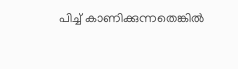പിച്ച് കാണിക്കുന്നതെങ്കില്‍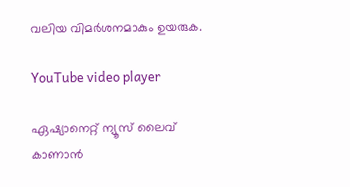വലിയ വിമര്‍ശനമാകും ഉയരുക.

YouTube video player

ഏഷ്യാനെറ്റ് ന്യൂസ് ലൈവ് കാണാന്‍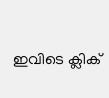ഇവിടെ ക്ലിക്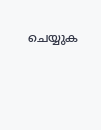ചെയ്യുക